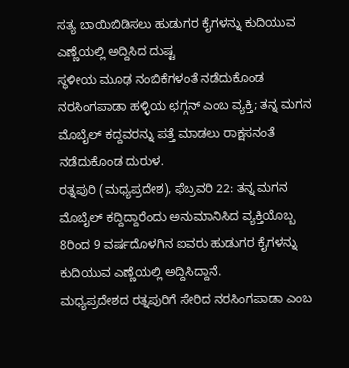ಸತ್ಯ ಬಾಯಿಬಿಡಿಸಲು ಹುಡುಗರ ಕೈಗಳನ್ನು ಕುದಿಯುವ ಎಣ್ಣೆಯಲ್ಲಿ ಅದ್ದಿಸಿದ ದುಷ್ಟ
ಸ್ಥಳೀಯ ಮೂಢ ನಂಬಿಕೆಗಳಂತೆ ನಡೆದುಕೊಂಡ ನರಸಿಂಗಪಾಡಾ ಹಳ್ಳಿಯ ಛಗ್ಗನ್ ಎಂಬ ವ್ಯಕ್ತಿ; ತನ್ನ ಮಗನ ಮೊಬೈಲ್ ಕದ್ದವರನ್ನು ಪತ್ತೆ ಮಾಡಲು ರಾಕ್ಷಸನಂತೆ ನಡೆದುಕೊಂಡ ದುರುಳ.
ರತ್ನಪುರಿ (ಮಧ್ಯಪ್ರದೇಶ), ಫೆಬ್ರವರಿ 22: ತನ್ನ ಮಗನ ಮೊಬೈಲ್ ಕದ್ದಿದ್ದಾರೆಂದು ಅನುಮಾನಿಸಿದ ವ್ಯಕ್ತಿಯೊಬ್ಬ 8ರಿಂದ 9 ವರ್ಷದೊಳಗಿನ ಐವರು ಹುಡುಗರ ಕೈಗಳನ್ನು ಕುದಿಯುವ ಎಣ್ಣೆಯಲ್ಲಿ ಅದ್ದಿಸಿದ್ದಾನೆ.
ಮಧ್ಯಪ್ರದೇಶದ ರತ್ನಪುರಿಗೆ ಸೇರಿದ ನರಸಿಂಗಪಾಡಾ ಎಂಬ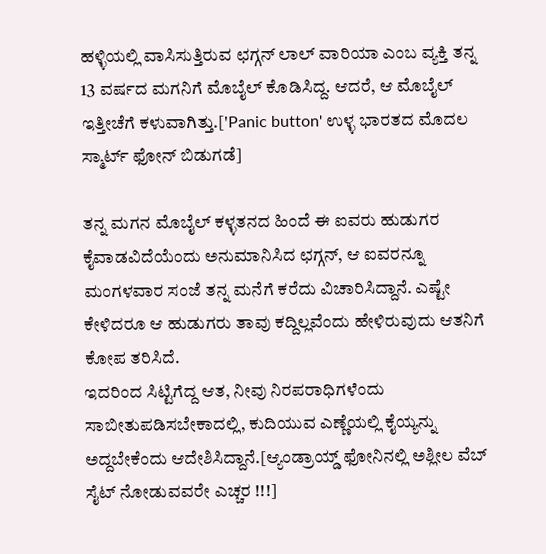ಹಳ್ಳಿಯಲ್ಲಿ ವಾಸಿಸುತ್ತಿರುವ ಛಗ್ಗನ್ ಲಾಲ್ ವಾರಿಯಾ ಎಂಬ ವ್ಯಕ್ತಿ ತನ್ನ 13 ವರ್ಷದ ಮಗನಿಗೆ ಮೊಬೈಲ್ ಕೊಡಿಸಿದ್ದ. ಆದರೆ, ಆ ಮೊಬೈಲ್ ಇತ್ತೀಚೆಗೆ ಕಳುವಾಗಿತ್ತು.['Panic button' ಉಳ್ಳ ಭಾರತದ ಮೊದಲ ಸ್ಮಾರ್ಟ್ ಫೋನ್ ಬಿಡುಗಡೆ]

ತನ್ನ ಮಗನ ಮೊಬೈಲ್ ಕಳ್ಳತನದ ಹಿಂದೆ ಈ ಐವರು ಹುಡುಗರ ಕೈವಾಡವಿದೆಯೆಂದು ಅನುಮಾನಿಸಿದ ಛಗ್ಗನ್, ಆ ಐವರನ್ನೂ ಮಂಗಳವಾರ ಸಂಜೆ ತನ್ನ ಮನೆಗೆ ಕರೆದು ವಿಚಾರಿಸಿದ್ದಾನೆ. ಎಷ್ಟೇ ಕೇಳಿದರೂ ಆ ಹುಡುಗರು ತಾವು ಕದ್ದಿಲ್ಲವೆಂದು ಹೇಳಿರುವುದು ಆತನಿಗೆ ಕೋಪ ತರಿಸಿದೆ.
ಇದರಿಂದ ಸಿಟ್ಟಿಗೆದ್ದ ಆತ, ನೀವು ನಿರಪರಾಧಿಗಳೆಂದು ಸಾಬೀತುಪಡಿಸಬೇಕಾದಲ್ಲಿ, ಕುದಿಯುವ ಎಣ್ಣೆಯಲ್ಲಿ ಕೈಯ್ಯನ್ನು ಅದ್ದಬೇಕೆಂದು ಆದೇಶಿಸಿದ್ದಾನೆ.[ಆ್ಯಂಡ್ರಾಯ್ಡ್ ಫೋನಿನಲ್ಲಿ ಅಶ್ಲೀಲ ವೆಬ್ ಸೈಟ್ ನೋಡುವವರೇ ಎಚ್ಚರ !!!]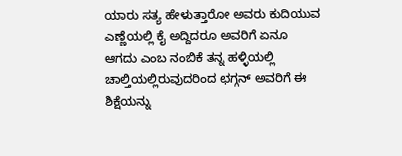ಯಾರು ಸತ್ಯ ಹೇಳುತ್ತಾರೋ ಅವರು ಕುದಿಯುವ ಎಣ್ಣೆಯಲ್ಲಿ ಕೈ ಅದ್ದಿದರೂ ಅವರಿಗೆ ಏನೂ ಆಗದು ಎಂಬ ನಂಬಿಕೆ ತನ್ನ ಹಳ್ಳಿಯಲ್ಲಿ ಚಾಲ್ತಿಯಲ್ಲಿರುವುದರಿಂದ ಛಗ್ಗನ್ ಅವರಿಗೆ ಈ ಶಿಕ್ಷೆಯನ್ನು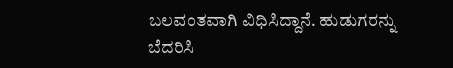ಬಲವಂತವಾಗಿ ವಿಧಿಸಿದ್ದಾನೆ. ಹುಡುಗರನ್ನು ಬೆದರಿಸಿ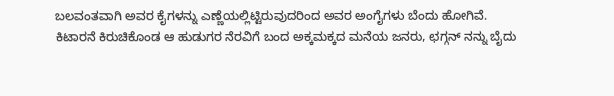ಬಲವಂತವಾಗಿ ಅವರ ಕೈಗಳನ್ನು ಎಣ್ಣೆಯಲ್ಲಿಟ್ಟಿರುವುದರಿಂದ ಅವರ ಅಂಗೈಗಳು ಬೆಂದು ಹೋಗಿವೆ.
ಕಿಟಾರನೆ ಕಿರುಚಿಕೊಂಡ ಆ ಹುಡುಗರ ನೆರವಿಗೆ ಬಂದ ಅಕ್ಕಮಕ್ಕದ ಮನೆಯ ಜನರು, ಛಗ್ಗನ್ ನನ್ನು ಬೈದು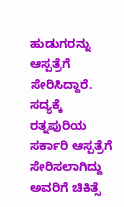ಹುಡುಗರನ್ನು ಆಸ್ಪತ್ರೆಗೆ ಸೇರಿಸಿದ್ದಾರೆ. ಸದ್ಯಕ್ಕೆ ರತ್ನಪುರಿಯ ಸರ್ಕಾರಿ ಆಸ್ಪತ್ರೆಗೆ ಸೇರಿಸಲಾಗಿದ್ದು ಅವರಿಗೆ ಚಿಕಿತ್ಸೆ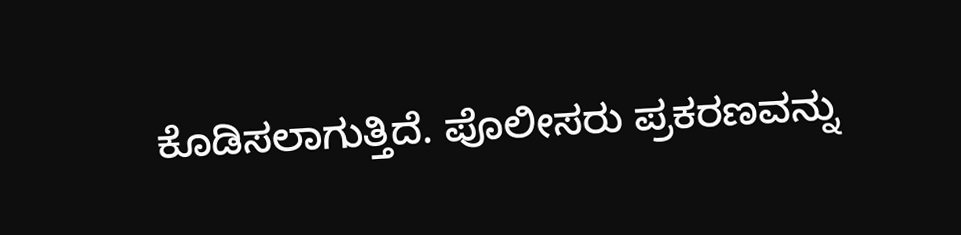ಕೊಡಿಸಲಾಗುತ್ತಿದೆ. ಪೊಲೀಸರು ಪ್ರಕರಣವನ್ನು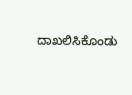ದಾಖಲಿಸಿಕೊಂಡು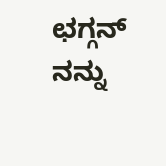ಛಗ್ಗನ್ ನನ್ನು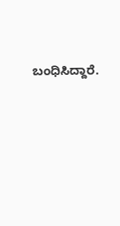ಬಂಧಿಸಿದ್ದಾರೆ.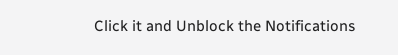Click it and Unblock the Notifications